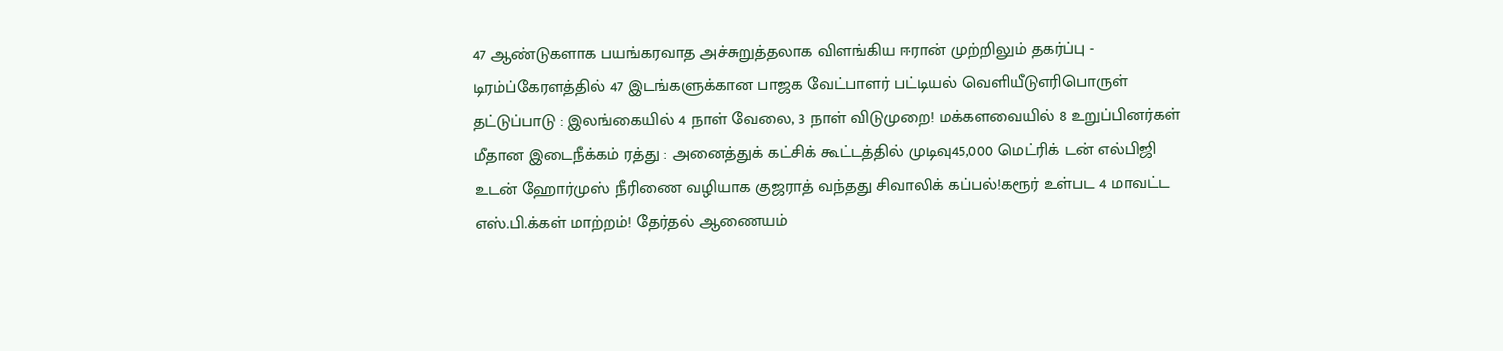47 ஆண்டுகளாக பயங்கரவாத அச்சுறுத்தலாக விளங்கிய ஈரான் முற்றிலும் தகர்ப்பு - டிரம்ப்கேரளத்தில் 47 இடங்களுக்கான பாஜக வேட்பாளர் பட்டியல் வெளியீடுஎரிபொருள் தட்டுப்பாடு : இலங்கையில் 4 நாள் வேலை, 3 நாள் விடுமுறை! மக்களவையில் 8 உறுப்பினர்கள் மீதான இடைநீக்கம் ரத்து : அனைத்துக் கட்சிக் கூட்டத்தில் முடிவு45,000 மெட்ரிக் டன் எல்பிஜி உடன் ஹோர்முஸ் நீரிணை வழியாக குஜராத் வந்தது சிவாலிக் கப்பல்!கரூர் உள்பட 4 மாவட்ட எஸ்.பி.க்கள் மாற்றம்! தேர்தல் ஆணையம்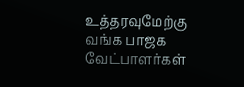உத்தரவுமேற்கு வங்க பாஜக வேட்பாளர்கள்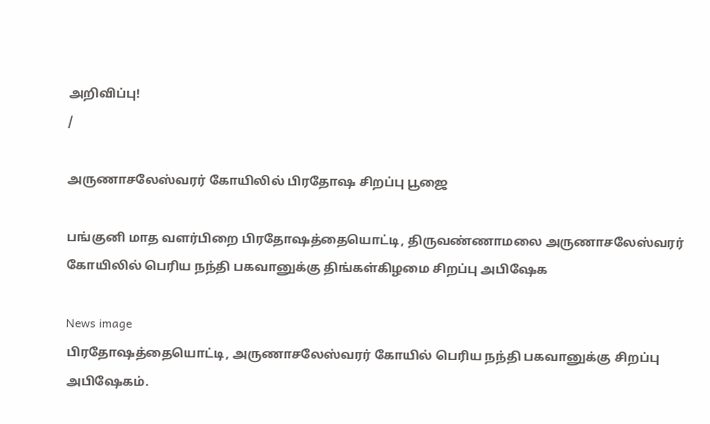அறிவிப்பு!
/

அருணாசலேஸ்வரர் கோயிலில் பிரதோஷ சிறப்பு பூஜை

பங்குனி மாத வளர்பிறை பிரதோஷத்தையொட்டி, திருவண்ணாமலை அருணாசலேஸ்வரர் கோயிலில் பெரிய நந்தி பகவானுக்கு திங்கள்கிழமை சிறப்பு அபிஷேக

News image
பிரதோஷத்தையொட்டி, அருணாசலேஸ்வரர் கோயில் பெரிய நந்தி பகவானுக்கு சிறப்பு அபிஷேகம்.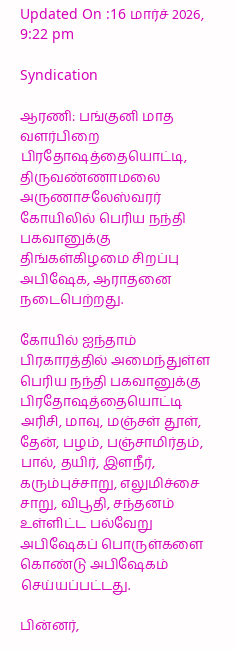Updated On :16 மார்ச் 2026, 9:22 pm

Syndication

ஆரணி: பங்குனி மாத வளர்பிறை பிரதோஷத்தையொட்டி, திருவண்ணாமலை அருணாசலேஸ்வரர் கோயிலில் பெரிய நந்தி பகவானுக்கு திங்கள்கிழமை சிறப்பு அபிஷேக, ஆராதனை நடைபெற்றது.

கோயில் ஐந்தாம் பிரகாரத்தில் அமைந்துள்ள பெரிய நந்தி பகவானுக்கு பிரதோஷத்தையொட்டி அரிசி, மாவு, மஞ்சள் தூள், தேன், பழம், பஞ்சாமிர்தம், பால், தயிர், இளநீர், கரும்புச்சாறு, எலுமிச்சை சாறு, விபூதி, சந்தனம் உள்ளிட்ட பல்வேறு அபிஷேகப் பொருள்களை கொண்டு அபிஷேகம் செய்யப்பட்டது.

பின்னர்,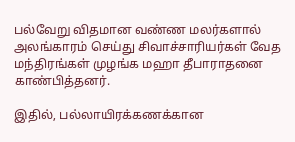பல்வேறு விதமான வண்ண மலர்களால் அலங்காரம் செய்து சிவாச்சாரியர்கள் வேத மந்திரங்கள் முழங்க மஹா தீபாராதனை காண்பித்தனர்.

இதில், பல்லாயிரக்கணக்கான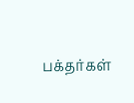பக்தர்கள்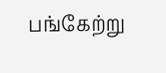பங்கேற்று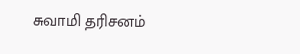சுவாமி தரிசனம்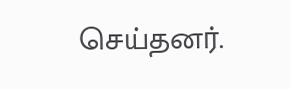செய்தனர்.